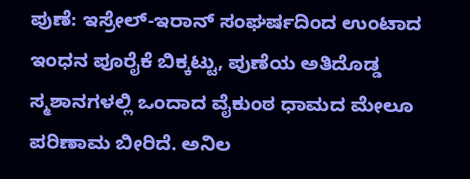ಪುಣೆ: ಇಸ್ರೇಲ್-ಇರಾನ್ ಸಂಘರ್ಷದಿಂದ ಉಂಟಾದ ಇಂಧನ ಪೂರೈಕೆ ಬಿಕ್ಕಟ್ಟು, ಪುಣೆಯ ಅತಿದೊಡ್ಡ ಸ್ಮಶಾನಗಳಲ್ಲಿ ಒಂದಾದ ವೈಕುಂಠ ಧಾಮದ ಮೇಲೂ ಪರಿಣಾಮ ಬೀರಿದೆ. ಅನಿಲ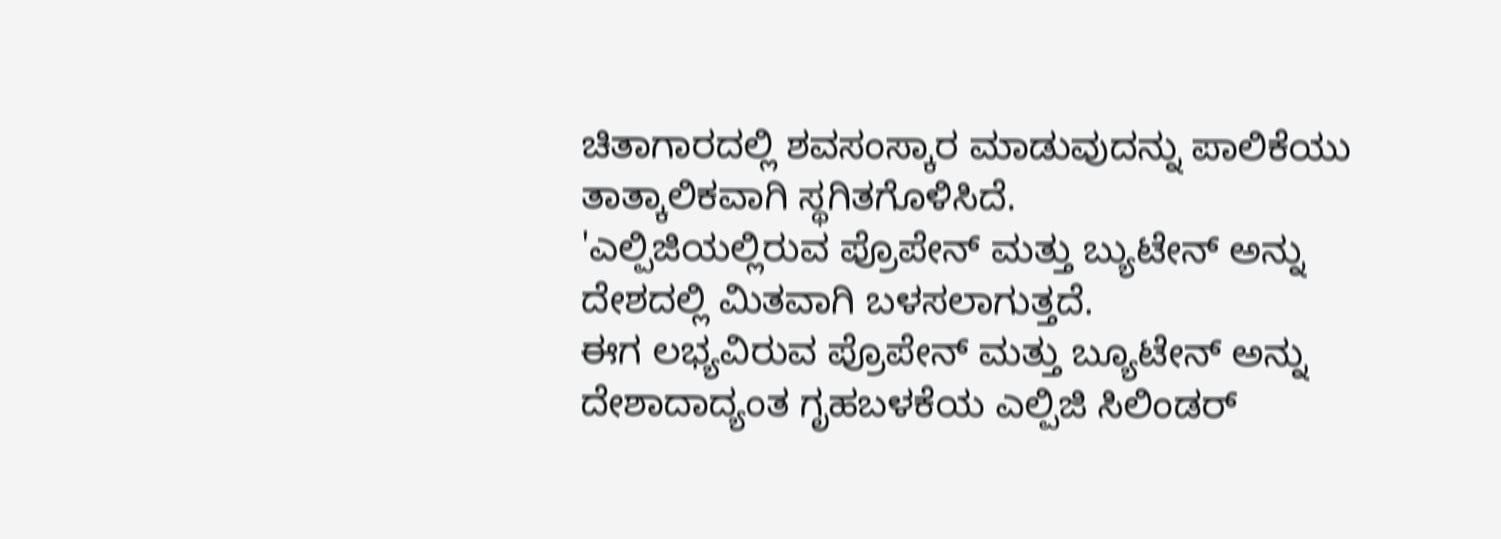ಚಿತಾಗಾರದಲ್ಲಿ ಶವಸಂಸ್ಕಾರ ಮಾಡುವುದನ್ನು ಪಾಲಿಕೆಯು ತಾತ್ಕಾಲಿಕವಾಗಿ ಸ್ಥಗಿತಗೊಳಿಸಿದೆ.
'ಎಲ್ಪಿಜಿಯಲ್ಲಿರುವ ಪ್ರೊಪೇನ್ ಮತ್ತು ಬ್ಯುಟೇನ್ ಅನ್ನು ದೇಶದಲ್ಲಿ ಮಿತವಾಗಿ ಬಳಸಲಾಗುತ್ತದೆ.
ಈಗ ಲಭ್ಯವಿರುವ ಪ್ರೊಪೇನ್ ಮತ್ತು ಬ್ಯೂಟೇನ್ ಅನ್ನು ದೇಶಾದಾದ್ಯಂತ ಗೃಹಬಳಕೆಯ ಎಲ್ಪಿಜಿ ಸಿಲಿಂಡರ್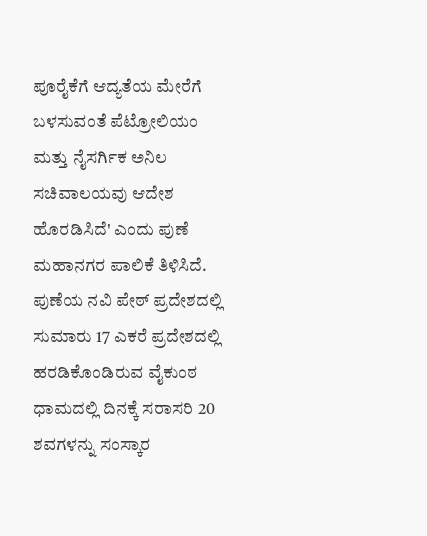ಪೂರೈಕೆಗೆ ಆದ್ಯತೆಯ ಮೇರೆಗೆ ಬಳಸುವಂತೆ ಪೆಟ್ರೋಲಿಯಂ ಮತ್ತು ನೈಸರ್ಗಿಕ ಅನಿಲ ಸಚಿವಾಲಯವು ಆದೇಶ ಹೊರಡಿಸಿದೆ' ಎಂದು ಪುಣೆ ಮಹಾನಗರ ಪಾಲಿಕೆ ತಿಳಿಸಿದೆ.
ಪುಣೆಯ ನವಿ ಪೇಠ್ ಪ್ರದೇಶದಲ್ಲಿ ಸುಮಾರು 17 ಎಕರೆ ಪ್ರದೇಶದಲ್ಲಿ ಹರಡಿಕೊಂಡಿರುವ ವೈಕುಂಠ ಧಾಮದಲ್ಲಿ ದಿನಕ್ಕೆ ಸರಾಸರಿ 20 ಶವಗಳನ್ನು ಸಂಸ್ಕಾರ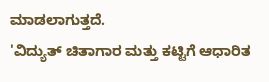ಮಾಡಲಾಗುತ್ತದೆ.
'ವಿದ್ಯುತ್ ಚಿತಾಗಾರ ಮತ್ತು ಕಟ್ಟಿಗೆ ಆಧಾರಿತ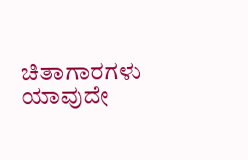ಚಿತಾಗಾರಗಳು ಯಾವುದೇ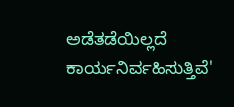ಅಡೆತಡೆಯಿಲ್ಲದೆ ಕಾರ್ಯನಿರ್ವಹಿಸುತ್ತಿವೆ'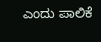ಎಂದು ಪಾಲಿಕೆ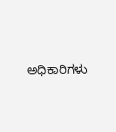ಅಧಿಕಾರಿಗಳು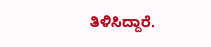ತಿಳಿಸಿದ್ದಾರೆ.